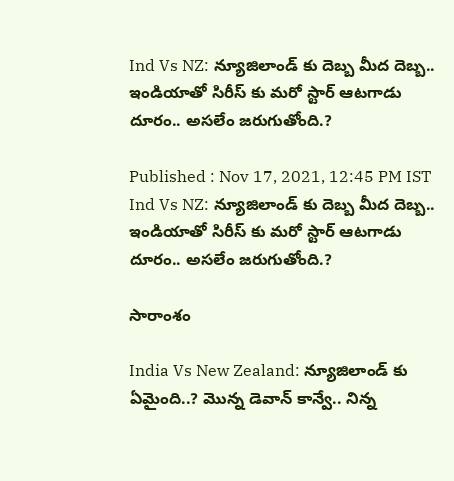Ind Vs NZ: న్యూజిలాండ్ కు దెబ్బ మీద దెబ్బ.. ఇండియాతో సిరీస్ కు మరో స్టార్ ఆటగాడు దూరం.. అసలేం జరుగుతోంది.?

Published : Nov 17, 2021, 12:45 PM IST
Ind Vs NZ: న్యూజిలాండ్ కు దెబ్బ మీద దెబ్బ.. ఇండియాతో సిరీస్ కు మరో స్టార్ ఆటగాడు దూరం.. అసలేం జరుగుతోంది.?

సారాంశం

India Vs New Zealand: న్యూజిలాండ్ కు ఏమైంది..? మొన్న డెవాన్ కాన్వే.. నిన్న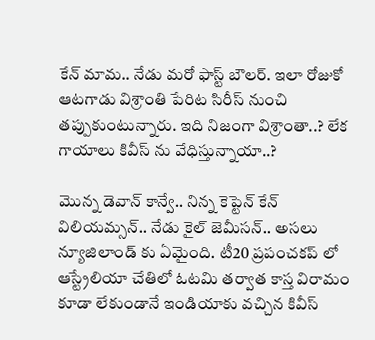కేన్ మామ.. నేడు మరో ఫాస్ట్ బౌలర్. ఇలా రోజుకో ఆటగాడు విశ్రాంతి పేరిట సిరీస్ నుంచి తప్పుకుంటున్నారు. ఇది నిజంగా విశ్రాంతా..? లేక గాయాలు కివీస్ ను వేధిస్తున్నాయా..?

మొన్న డెవాన్ కాన్వే.. నిన్న కెప్టెన్ కేన్ విలియమ్సన్.. నేడు కైల్ జెమీసన్.. అసలు న్యూజిలాండ్ కు ఏమైంది. టీ20 ప్రపంచకప్ లో ఆస్ట్రేలియా చేతిలో ఓటమి తర్వాత కాస్త విరామం కూడా లేకుండానే ఇండియాకు వచ్చిన కివీస్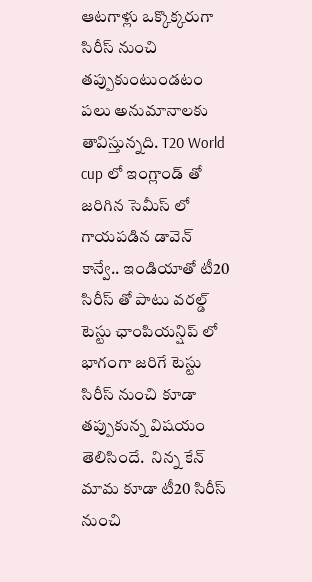ఆటగాళ్లు ఒక్కొక్కరుగా సిరీస్ నుంచి తప్పుకుంటుండటం పలు అనుమానాలకు తావిస్తున్నది. T20 World cup లో ఇంగ్లాండ్ తో జరిగిన సెమీస్ లో గాయపడిన డావెన్ కాన్వే.. ఇండియాతో టీ20 సిరీస్ తో పాటు వరల్డ్ టెస్టు ఛాంపియన్షిప్ లో భాగంగా జరిగే టెస్టు సిరీస్ నుంచి కూడా తప్పుకున్న విషయం తెలిసిందే.  నిన్న కేన్ మామ కూడా టీ20 సిరీస్ నుంచి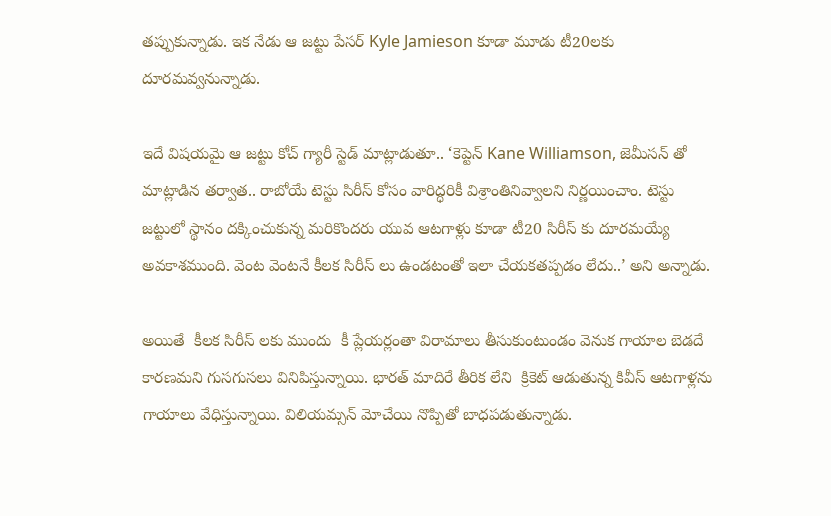తప్పుకున్నాడు. ఇక నేడు ఆ జట్టు పేసర్ Kyle Jamieson కూడా మూడు టీ20లకు దూరమవ్వనున్నాడు.

ఇదే విషయమై ఆ జట్టు కోచ్ గ్యారీ స్టెడ్ మాట్లాడుతూ.. ‘కెప్టెన్ Kane Williamson, జెమీసన్ తో మాట్లాడిన తర్వాత.. రాబోయే టెస్టు సిరీస్ కోసం వారిద్ధరికీ విశ్రాంతినివ్వాలని నిర్ణయించాం. టెస్టు జట్టులో స్థానం దక్కించుకున్న మరికొందరు యువ ఆటగాళ్లు కూడా టీ20 సిరీస్ కు దూరమయ్యే  అవకాశముంది. వెంట వెంటనే కీలక సిరీస్ లు ఉండటంతో ఇలా చేయకతప్పడం లేదు..’ అని అన్నాడు.

అయితే  కీలక సిరీస్ లకు ముందు  కీ ప్లేయర్లంతా విరామాలు తీసుకుంటుండం వెనుక గాయాల బెడదే కారణమని గుసగుసలు వినిపిస్తున్నాయి. భారత్ మాదిరే తీరిక లేని  క్రికెట్ ఆడుతున్న కివీస్ ఆటగాళ్లను గాయాలు వేధిస్తున్నాయి. విలియమ్సన్ మోచేయి నొప్పితో బాధపడుతున్నాడు.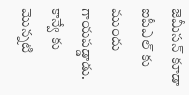జెమీసన్ కూడా ఐపీఎల్ కు ముందు గాయపడ్డాడు. కాన్వే కు మొన్నటి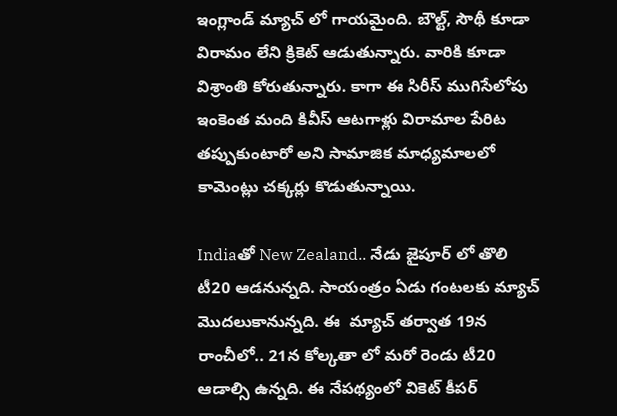ఇంగ్లాండ్ మ్యాచ్ లో గాయమైంది. బౌల్ట్, సౌథీ కూడా విరామం లేని క్రికెట్ ఆడుతున్నారు. వారికి కూడా విశ్రాంతి కోరుతున్నారు. కాగా ఈ సిరీస్ ముగిసేలోపు ఇంకెంత మంది కివీస్ ఆటగాళ్లు విరామాల పేరిట తప్పుకుంటారో అని సామాజిక మాధ్యమాలలో కామెంట్లు చక్కర్లు కొడుతున్నాయి.

Indiaతో New Zealand.. నేడు జైపూర్ లో తొలి టీ20 ఆడనున్నది. సాయంత్రం ఏడు గంటలకు మ్యాచ్ మొదలుకానున్నది. ఈ  మ్యాచ్ తర్వాత 19న రాంచీలో.. 21న కోల్కతా లో మరో రెండు టీ20 ఆడాల్సి ఉన్నది. ఈ నేపథ్యంలో వికెట్ కీపర్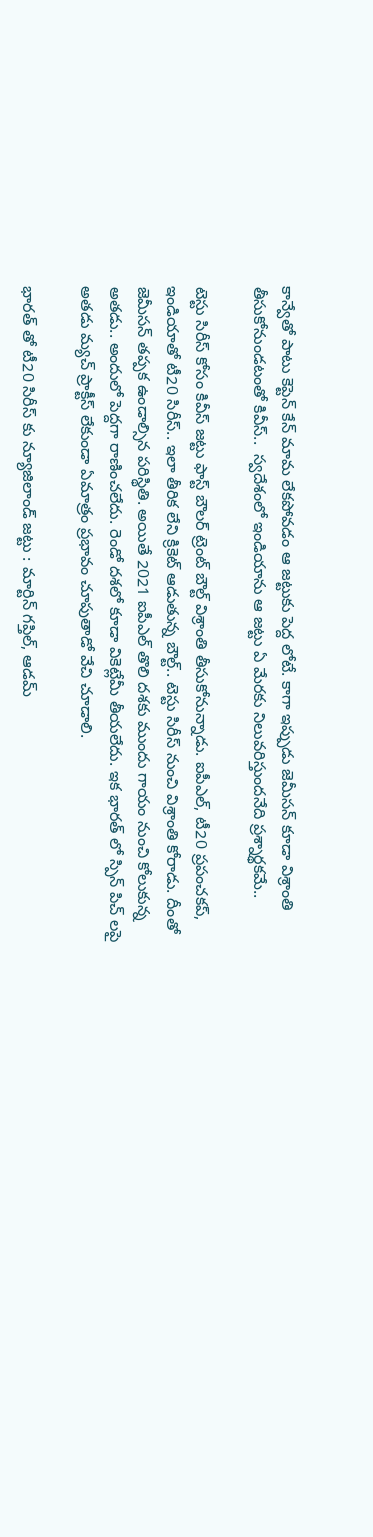కాన్వేతో పాటు కెప్టెన్ కేన్ మామ లేకపోవడం ఆ జట్టుకు పెద్ద లోటే. కాగా ఇప్పుడు జెమీసన్ కూడా విశ్రాంతి తీసుకోనుండటంతో కివీస్..  స్వదేశంలో ఇండియాను ఆ జట్టు ఏ మేరకు నిలువరిస్తుందనేది ప్రశ్నార్థకమే..

టెస్టు సిరీస్ కోసం కివీస్ జట్టు ఫాస్ట్ బౌలర్ ట్రెంట్ బౌల్ట్ విశ్రాంతి తీసుకోనున్నాడు. ఐపీఎల్, టీ20 ప్రపంచకప్, ఇండియాతో టీ20 సిరీస్.. ఇలా తీరిక లేని క్రికెట్ ఆడుతున్న బౌల్ట్.. టెస్టు సిరీస్ నుంచి విశ్రాంతి కోరాడు. దీంతో జెమీసన్ తప్పక ఉండాల్సిన పరిస్థితి. అయితే 2021 ఐపీఎల్ తొలి దశకు ముందు గాయం నుంచి కోలుకున్న అతడు.. అందులో పెద్దగా రాణించలేదు. రెండో దశలో కూడా వికెట్లేమీ తీయలేదు. ఇక భారత్ లో స్పిన్ పిచ్ లపై అతడు మ్యచ్ ప్రాక్టీస్ లేకుండా ఏమాత్రం ప్రభావం చూపుతాడో వేచి చూడాలి.

భారత్ తో టీ20 సిరీస్ కు న్యూజిలాండ్ జట్టు : మార్టిన్ గప్తిల్, ఆడమ్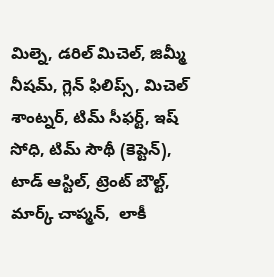మిల్నె, డరిల్ మిచెల్, జిమ్మీ నీషమ్, గ్లెన్ ఫిలిప్స్, మిచెల్ శాంట్నర్, టిమ్ సీఫర్ట్, ఇష్ సోధి, టిమ్ సౌథీ (కెప్టెన్), టాడ్ ఆస్టిల్, ట్రెంట్ బౌల్ట్, మార్క్ చాప్మన్,  లాకీ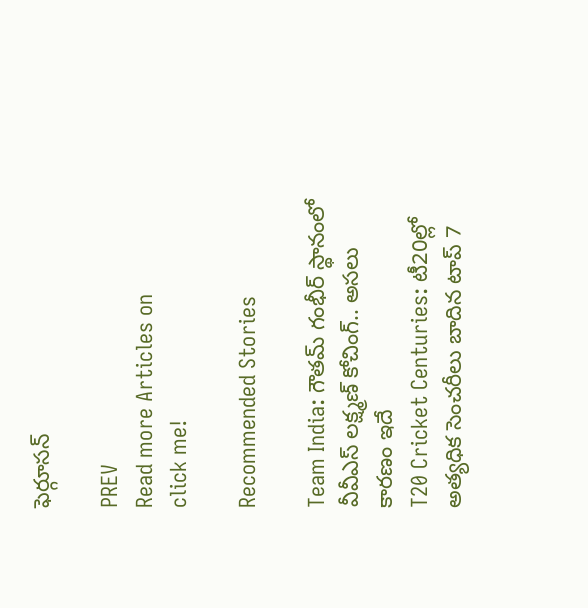ఫెర్గూసన్

PREV
Read more Articles on
click me!

Recommended Stories

Team India: గౌతమ్ గంభీర్ స్థానంలో వీవీఎస్ లక్ష్మణ్ కోచింగ్.. అసలు కారణం ఇదే
T20 Cricket Centuries: టీ20ల్లో అత్యధిక సెంచరీలు బాదిన టాప్ 7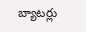బ్యాటర్లు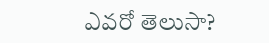ఎవరో తెలుసా?